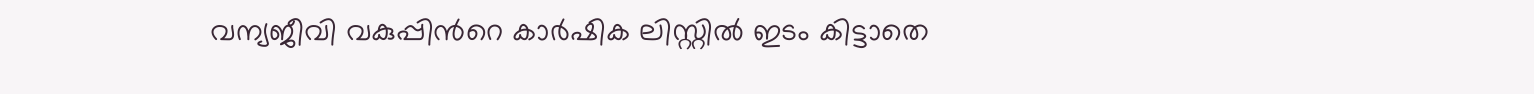വന്യജീവി വകുപ്പിന്‍റെ കാർഷിക ലിസ്റ്റിൽ ഇടം കിട്ടാതെ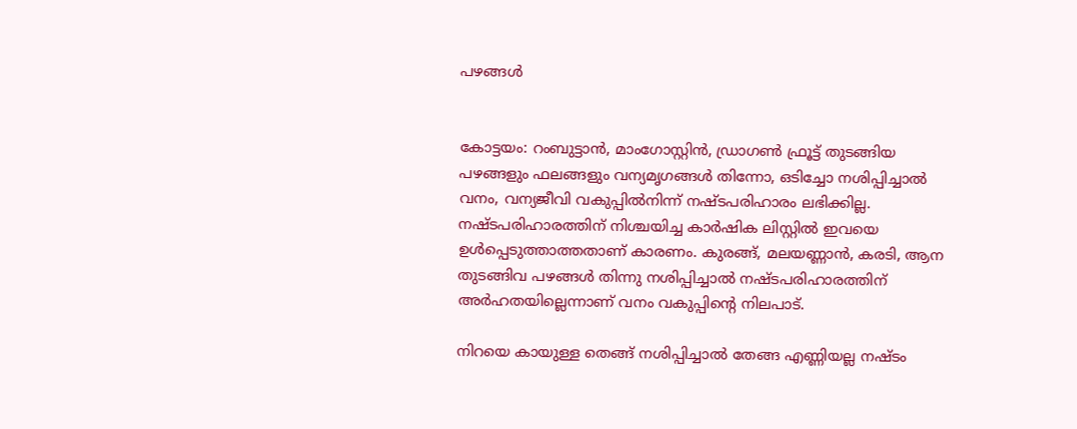പഴങ്ങൾ


കോട്ടയം: റംബുട്ടാന്‍, മാംഗോസ്റ്റിന്‍, ഡ്രാഗണ്‍ ഫ്രൂട്ട് തുടങ്ങിയ പഴങ്ങളും ഫലങ്ങളും വന്യമൃഗങ്ങള്‍ തിന്നോ, ഒടിച്ചോ നശിപ്പിച്ചാല്‍ വനം, വന്യജീവി വകുപ്പില്‍നിന്ന് നഷ്ടപരിഹാരം ലഭിക്കില്ല. നഷ്ടപരിഹാരത്തിന് നിശ്ചയിച്ച കാര്‍ഷിക ലിസ്റ്റില്‍ ഇവയെ ഉള്‍പ്പെടുത്താത്തതാണ് കാരണം. കുരങ്ങ്, മലയണ്ണാന്‍, കരടി, ആന തുടങ്ങിവ പഴങ്ങള്‍ തിന്നു നശിപ്പിച്ചാല്‍ നഷ്ടപരിഹാരത്തിന് അര്‍ഹതയില്ലെന്നാണ് വനം വകുപ്പിന്‍റെ നിലപാട്.

നിറയെ കായുള്ള തെങ്ങ് നശിപ്പിച്ചാല്‍ തേങ്ങ എണ്ണിയല്ല നഷ്ടം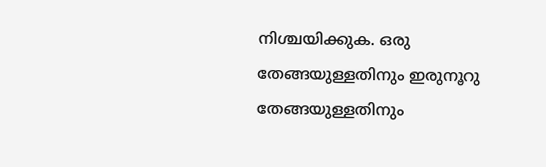നിശ്ചയിക്കുക. ഒരു തേങ്ങയുള്ളതിനും ഇരുനൂറു തേങ്ങയുള്ളതിനും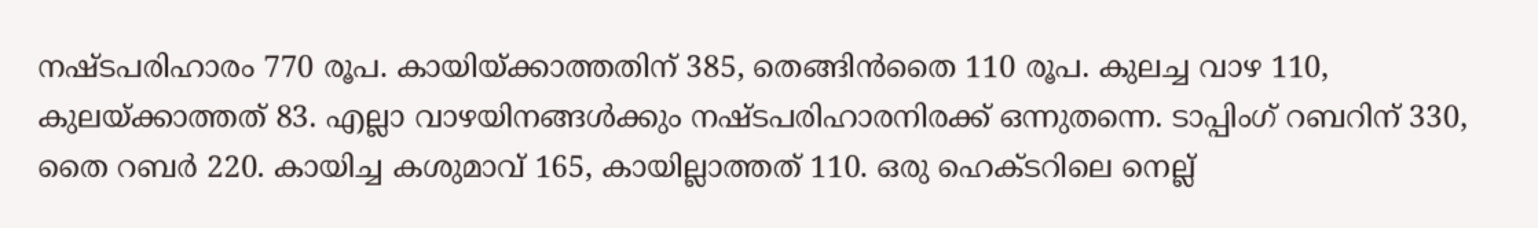നഷ്ടപരിഹാരം 770 രൂപ. കായിയ്ക്കാത്തതിന് 385, തെങ്ങിന്‍തൈ 110 രൂപ. കുലച്ച വാഴ 110, കുലയ്ക്കാത്തത് 83. എല്ലാ വാഴയിനങ്ങള്‍ക്കും നഷ്ടപരിഹാരനിരക്ക് ഒന്നുതന്നെ. ടാപ്പിംഗ് റബറിന് 330, തൈ റബര്‍ 220. കായിച്ച കശുമാവ് 165, കായില്ലാത്തത് 110. ഒരു ഹെക്ടറിലെ നെല്ല്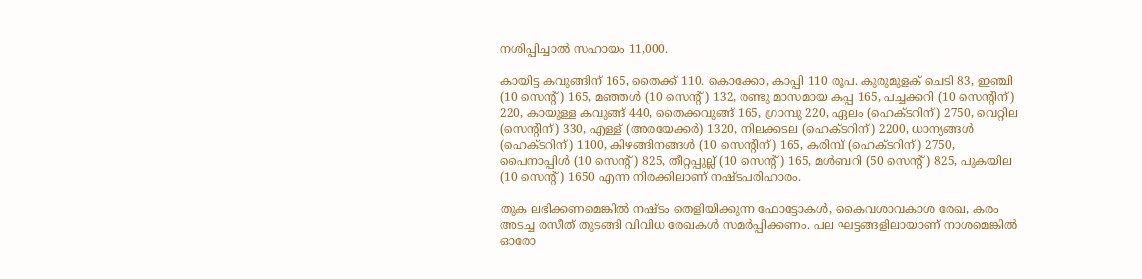നശിപ്പിച്ചാല്‍ സഹായം 11,000.

കായിട്ട കവുങ്ങിന് 165, തൈക്ക് 110. കൊക്കോ, കാപ്പി 110 രൂപ. കുരുമുളക് ചെടി 83, ഇഞ്ചി (10 സെന്‍റ്) 165, മഞ്ഞള്‍ (10 സെന്‍റ്) 132, രണ്ടു മാസമായ കപ്പ 165, പച്ചക്കറി (10 സെന്‍റിന്) 220, കായുള്ള കവുങ്ങ് 440, തൈക്കവുങ്ങ് 165, ഗ്രാമ്പു 220, ഏലം (ഹെക്ടറിന്) 2750, വെറ്റില (സെന്‍റിന്) 330, എള്ള് (അരയേക്കര്‍) 1320, നിലക്കടല (ഹെക്ടറിന്) 2200, ധാന്യങ്ങള്‍ (ഹെക്ടറിന്) 1100, കിഴങ്ങിനങ്ങള്‍ (10 സെന്‍റിന്) 165, കരിമ്പ് (ഹെക്ടറിന്) 2750, പൈനാപ്പിള്‍ (10 സെന്‍റ്) 825, തീറ്റപ്പുല്ല് (10 സെന്‍റ്) 165, മള്‍ബറി (50 സെന്‍റ്) 825, പുകയില (10 സെന്‍റ്) 1650 എന്ന നിരക്കിലാണ് നഷ്ടപരിഹാരം.

തുക ലഭിക്കണമെങ്കില്‍ നഷ്ടം തെളിയിക്കുന്ന ഫോട്ടോകള്‍, കൈവശാവകാശ രേഖ, കരം അടച്ച രസീത് തുടങ്ങി വിവിധ രേഖകള്‍ സമര്‍പ്പിക്കണം. പല ഘട്ടങ്ങളിലായാണ് നാശമെങ്കില്‍ ഓരോ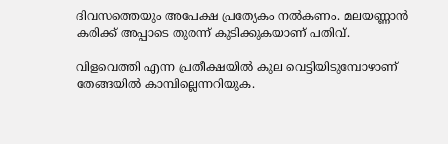ദിവസത്തെയും അപേക്ഷ പ്രത്യേകം നല്‍കണം. മലയണ്ണാന്‍ കരിക്ക് അപ്പാടെ തുരന്ന് കുടിക്കുകയാണ് പതിവ്.

വിളവെത്തി എന്ന പ്രതീക്ഷയില്‍ കുല വെട്ടിയിടുമ്പോഴാണ് തേങ്ങയില്‍ കാമ്പില്ലെന്നറിയുക.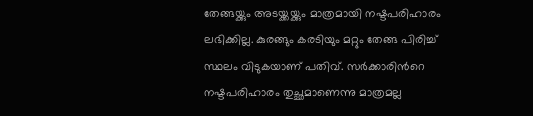തേങ്ങയ്ക്കും അടയ്ക്കയ്ക്കും മാത്രമായി നഷ്ടപരിഹാരം ലഭിക്കില്ല. കുരങ്ങും കരടിയും മറ്റും തേങ്ങ പിരിച്ച് സ്ഥലം വിടുകയാണ് പതിവ്. സര്‍ക്കാരിന്‍റെ നഷ്ടപരിഹാരം തുച്ഛമാണെന്നു മാത്രമല്ല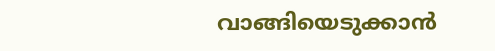വാങ്ങിയെടുക്കാന്‍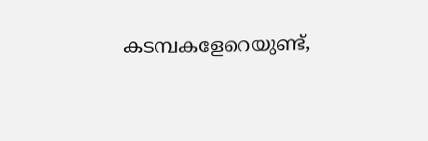കടമ്പകളേറെയുണ്ട്,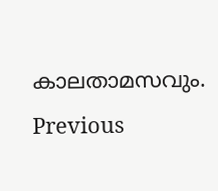കാലതാമസവും.
Previous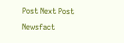Post Next Post
Newsfact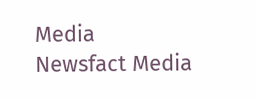Media
Newsfact Media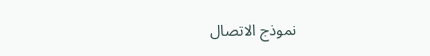نموذج الاتصال